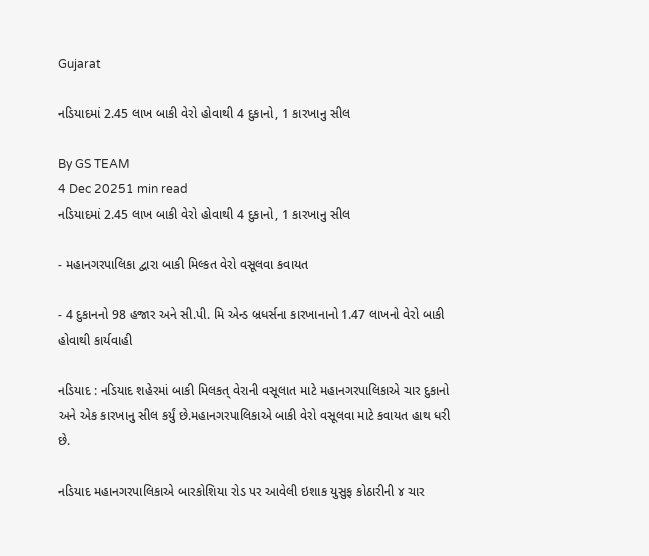Gujarat

નડિયાદમાં 2.45 લાખ બાકી વેરો હોવાથી 4 દુકાનો, 1 કારખાનુ સીલ

By GS TEAM
4 Dec 20251 min read
નડિયાદમાં 2.45 લાખ બાકી વેરો હોવાથી 4 દુકાનો, 1 કારખાનુ સીલ

- મહાનગરપાલિકા દ્વારા બાકી મિલ્કત વેરો વસૂલવા કવાયત

- 4 દુકાનનો 98 હજાર અને સી.પી. મિ એન્ડ બ્રધર્સના કારખાનાનો 1.47 લાખનો વેરો બાકી હોવાથી કાર્યવાહી

નડિયાદ : નડિયાદ શહેરમાં બાકી મિલકત્ વેરાની વસૂલાત માટે મહાનગરપાલિકાએ ચાર દુકાનો અને એક કારખાનુ સીલ કર્યું છે.મહાનગરપાલિકાએ બાકી વેરો વસૂલવા માટે કવાયત હાથ ધરી છે.

નડિયાદ મહાનગરપાલિકાએ બારકોશિયા રોડ પર આવેલી ઇશાક યુસુફ કોઠારીની ૪ ચાર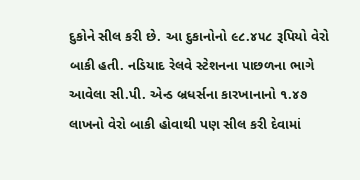દુકોને સીલ કરી છે. આ દુકાનોનો ૯૮.૪૫૮ રૂપિયો વેરો બાકી હતી. નડિયાદ રેલવે સ્ટેશનના પાછળના ભાગે આવેલા સી.પી. એન્ડ બ્રધર્સના કારખાનાનો ૧.૪૭ લાખનો વેરો બાકી હોવાથી પણ સીલ કરી દેવામાં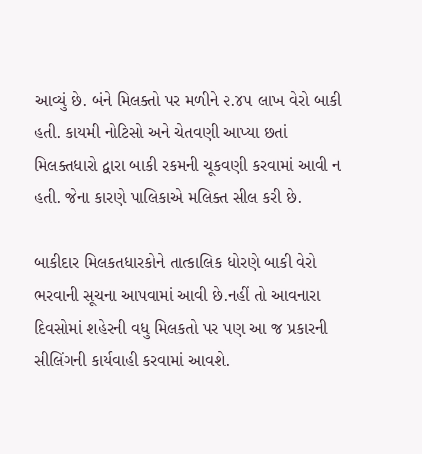આવ્યું છે. બંને મિલક્તો પર મળીને ૨.૪૫ લાખ વેરો બાકી હતી. કાયમી નોટિસો અને ચેતવણી આપ્યા છતાં મિલક્તધારો દ્વારા બાકી રકમની ચૂકવણી કરવામાં આવી ન હતી. જેના કારણે પાલિકાએ મલિક્ત સીલ કરી છે.

બાકીદાર મિલકતધારકોને તાત્કાલિક ધોરણે બાકી વેરો ભરવાની સૂચના આપવામાં આવી છે.નહીં તો આવનારા દિવસોમાં શહેરની વધુ મિલકતો પર પણ આ જ પ્રકારની સીલિંગની કાર્યવાહી કરવામાં આવશે.